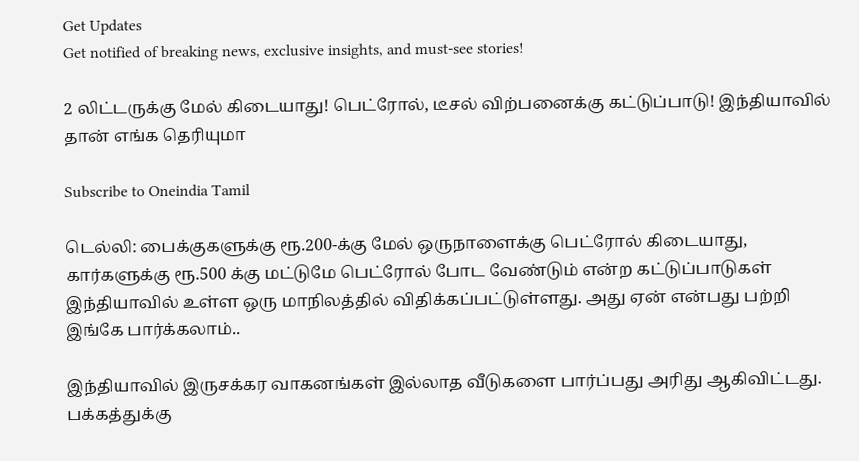Get Updates
Get notified of breaking news, exclusive insights, and must-see stories!

2 லிட்டருக்கு மேல் கிடையாது! பெட்ரோல், டீசல் விற்பனைக்கு கட்டுப்பாடு! இந்தியாவில் தான் எங்க தெரியுமா

Subscribe to Oneindia Tamil

டெல்லி: பைக்குகளுக்கு ரூ.200-க்கு மேல் ஒருநாளைக்கு பெட்ரோல் கிடையாது, கார்களுக்கு ரூ.500 க்கு மட்டுமே பெட்ரோல் போட வேண்டும் என்ற கட்டுப்பாடுகள் இந்தியாவில் உள்ள ஒரு மாநிலத்தில் விதிக்கப்பட்டுள்ளது. அது ஏன் என்பது பற்றி இங்கே பார்க்கலாம்..

இந்தியாவில் இருசக்கர வாகனங்கள் இல்லாத வீடுகளை பார்ப்பது அரிது ஆகிவிட்டது. பக்கத்துக்கு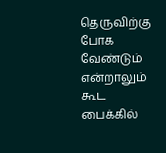தெருவிற்கு போக வேண்டும் என்றாலும் கூட பைக்கில்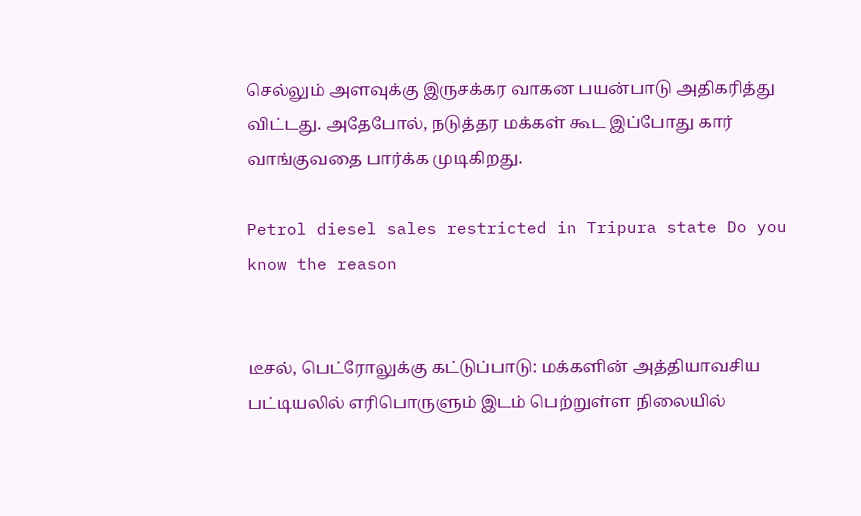செல்லும் அளவுக்கு இருசக்கர வாகன பயன்பாடு அதிகரித்து விட்டது. அதேபோல், நடுத்தர மக்கள் கூட இப்போது கார் வாங்குவதை பார்க்க முடிகிறது.

Petrol diesel sales restricted in Tripura state Do you know the reason


டீசல், பெட்ரோலுக்கு கட்டுப்பாடு: மக்களின் அத்தியாவசிய பட்டியலில் எரிபொருளும் இடம் பெற்றுள்ள நிலையில்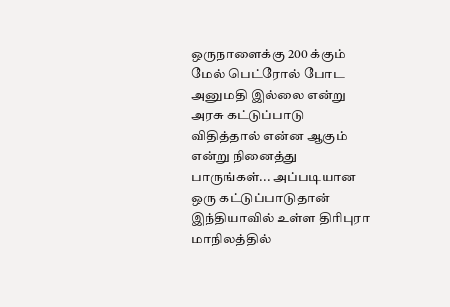ஒருநாளைக்கு 200 க்கும் மேல் பெட்ரோல் போட அனுமதி இல்லை என்று அரசு கட்டுப்பாடு விதித்தால் என்ன ஆகும் என்று நினைத்து பாருங்கள்... அப்படியான ஒரு கட்டுப்பாடுதான் இந்தியாவில் உள்ள திரிபுரா மாநிலத்தில்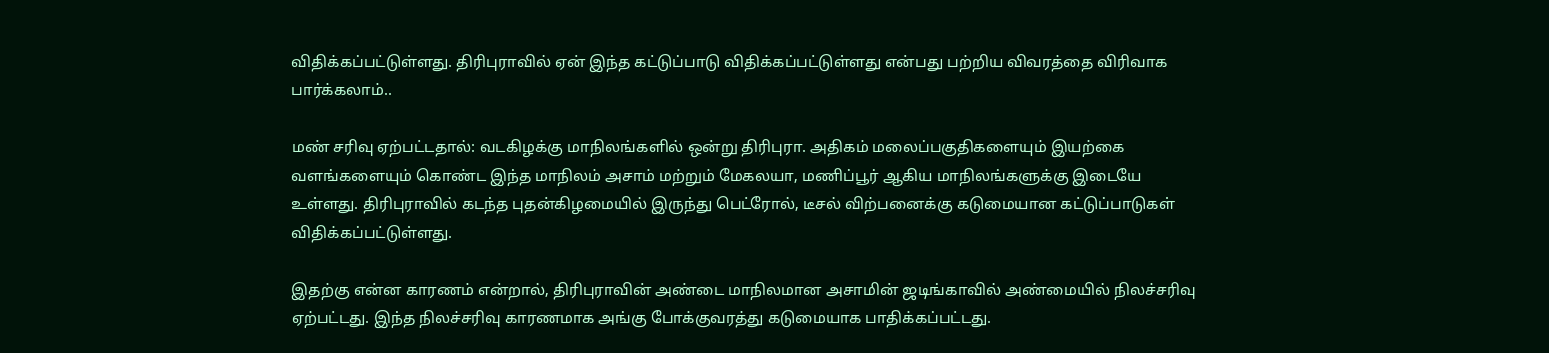விதிக்கப்பட்டுள்ளது. திரிபுராவில் ஏன் இந்த கட்டுப்பாடு விதிக்கப்பட்டுள்ளது என்பது பற்றிய விவரத்தை விரிவாக பார்க்கலாம்..

மண் சரிவு ஏற்பட்டதால்: வடகிழக்கு மாநிலங்களில் ஒன்று திரிபுரா. அதிகம் மலைப்பகுதிகளையும் இயற்கை வளங்களையும் கொண்ட இந்த மாநிலம் அசாம் மற்றும் மேகலயா, மணிப்பூர் ஆகிய மாநிலங்களுக்கு இடையே உள்ளது. திரிபுராவில் கடந்த புதன்கிழமையில் இருந்து பெட்ரோல், டீசல் விற்பனைக்கு கடுமையான கட்டுப்பாடுகள் விதிக்கப்பட்டுள்ளது.

இதற்கு என்ன காரணம் என்றால், திரிபுராவின் அண்டை மாநிலமான அசாமின் ஜடிங்காவில் அண்மையில் நிலச்சரிவு ஏற்பட்டது. இந்த நிலச்சரிவு காரணமாக அங்கு போக்குவரத்து கடுமையாக பாதிக்கப்பட்டது.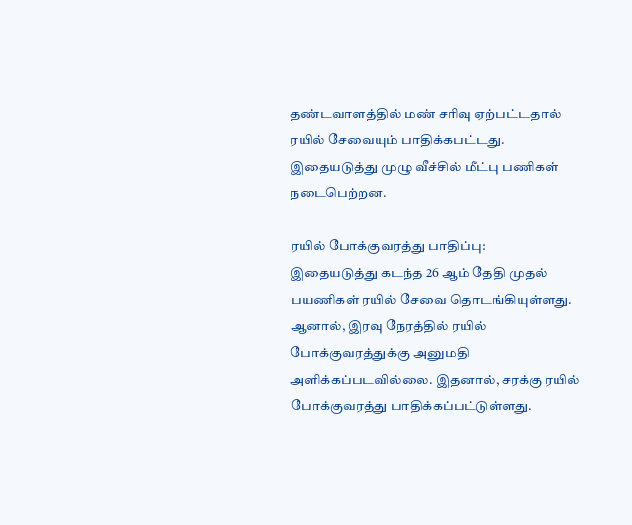தண்டவாளத்தில் மண் சரிவு ஏற்பட்டதால் ரயில் சேவையும் பாதிக்கபட்டது. இதையடுத்து முழு வீச்சில் மீட்பு பணிகள் நடைபெற்றன.

ரயில் போக்குவரத்து பாதிப்பு:
இதையடுத்து கடந்த 26 ஆம் தேதி முதல் பயணிகள் ரயில் சேவை தொடங்கியுள்ளது. ஆனால், இரவு நேரத்தில் ரயில் போக்குவரத்துக்கு அனுமதி அளிக்கப்படவில்லை. இதனால், சரக்கு ரயில் போக்குவரத்து பாதிக்கப்பட்டுள்ளது.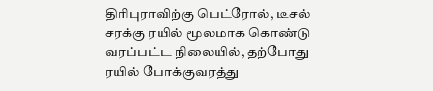திரிபுராவிற்கு பெட்ரோல், டீசல் சரக்கு ரயில் மூலமாக கொண்டு வரப்பட்ட நிலையில், தற்போது ரயில் போக்குவரத்து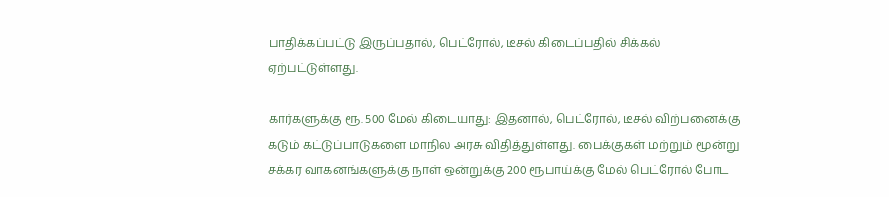பாதிக்கப்பட்டு இருப்பதால், பெட்ரோல், டீசல் கிடைப்பதில் சிக்கல் ஏற்பட்டுள்ளது.

கார்களுக்கு ரூ. 500 மேல் கிடையாது: இதனால், பெட்ரோல், டீசல் விற்பனைக்கு கடும் கட்டுப்பாடுகளை மாநில அரசு விதித்துள்ளது. பைக்குகள் மற்றும் மூன்று சக்கர வாகனங்களுக்கு நாள் ஒன்றுக்கு 200 ரூபாய்க்கு மேல் பெட்ரோல் போட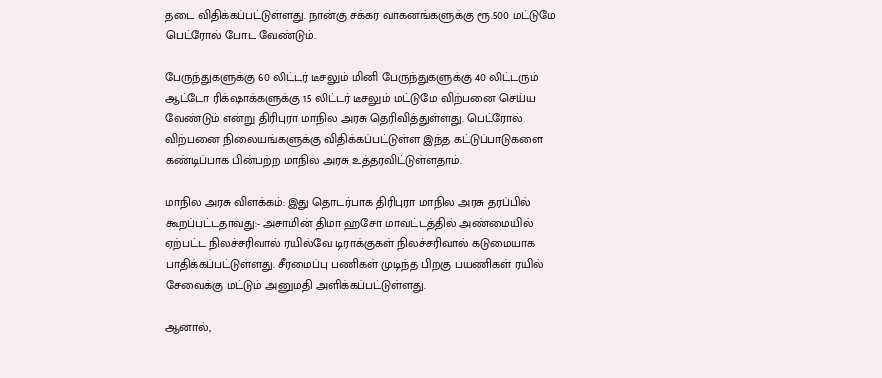தடை விதிக்கப்பட்டுள்ளது. நான்கு சக்கர வாகனங்களுக்கு ரூ.500 மட்டுமே பெட்ரோல் போட வேண்டும்.

பேருந்துகளுக்கு 60 லிட்டர் டீசலும் மினி பேருந்துகளுக்கு 40 லிட்டரும் ஆட்டோ ரிக்‌ஷாக்களுக்கு 15 லிட்டர் டீசலும் மட்டுமே விற்பனை செய்ய வேண்டும் என்று திரிபுரா மாநில அரசு தெரிவித்துள்ளது. பெட்ரோல் விற்பனை நிலையங்களுக்கு விதிக்கப்பட்டுள்ள இந்த கட்டுப்பாடுகளை கண்டிப்பாக பின்பற்ற மாநில அரசு உத்தரவிட்டுள்ளதாம்.

மாநில அரசு விளக்கம்: இது தொடர்பாக திரிபுரா மாநில அரசு தரப்பில் கூறப்பட்டதாவது:- அசாமின் திமா ஹசோ மாவட்டத்தில் அண்மையில் ஏற்பட்ட நிலச்சரிவால் ரயில்வே டிராக்குகள் நிலச்சரிவால் கடுமையாக பாதிக்கப்பட்டுள்ளது. சீரமைப்பு பணிகள் முடிந்த பிறகு பயணிகள் ரயில் சேவைக்கு மட்டும் அனுமதி அளிக்கப்பட்டுள்ளது.

ஆனால்,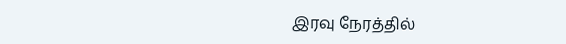இரவு நேரத்தில்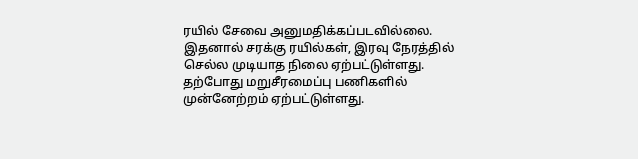ரயில் சேவை அனுமதிக்கப்படவில்லை. இதனால் சரக்கு ரயில்கள், இரவு நேரத்தில் செல்ல முடியாத நிலை ஏற்பட்டுள்ளது. தற்போது மறுசீரமைப்பு பணிகளில் முன்னேற்றம் ஏற்பட்டுள்ளது.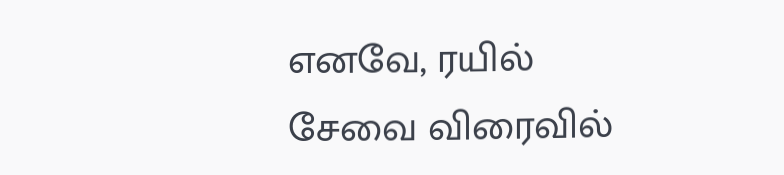எனவே, ரயில் சேவை விரைவில்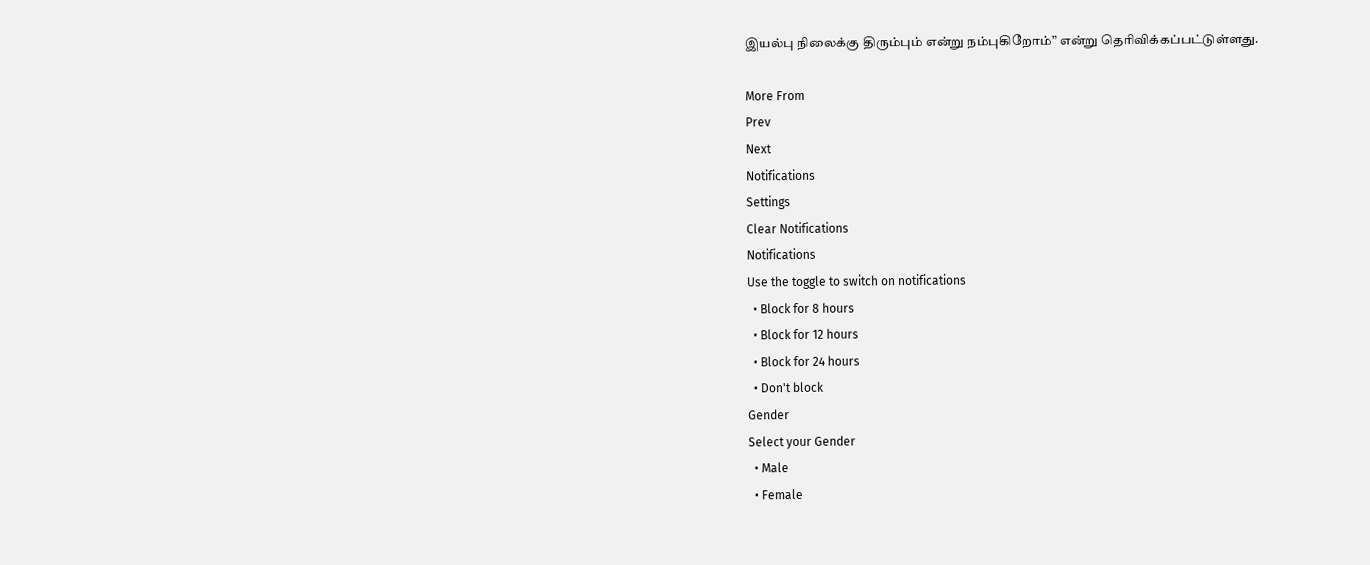இயல்பு நிலைக்கு திரும்பும் என்று நம்புகிறோம்” என்று தெரிவிக்கப்பட்டுள்ளது.

More From
Prev
Next
Notifications
Settings
Clear Notifications
Notifications
Use the toggle to switch on notifications
  • Block for 8 hours
  • Block for 12 hours
  • Block for 24 hours
  • Don't block
Gender
Select your Gender
  • Male
  • Female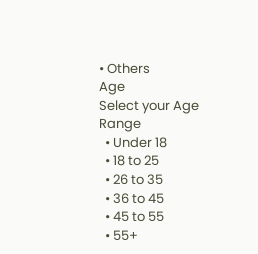• Others
Age
Select your Age Range
  • Under 18
  • 18 to 25
  • 26 to 35
  • 36 to 45
  • 45 to 55
  • 55+